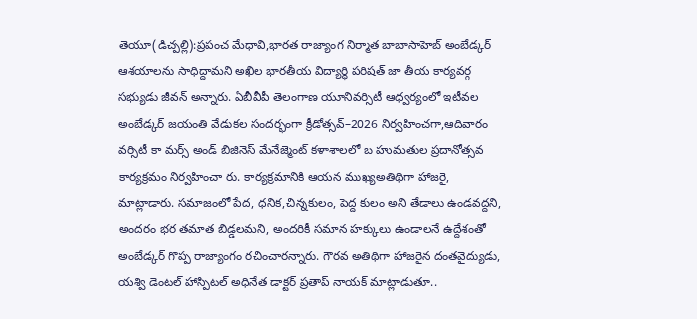తెయూ(డిచ్పల్లి):ప్రపంచ మేధావి,భారత రాజ్యాంగ నిర్మాత బాబాసాహెబ్ అంబేడ్కర్ ఆశయాలను సాధిద్దామని అఖిల భారతీయ విద్యార్థి పరిషత్ జా తీయ కార్యవర్గ సభ్యుడు జీవన్ అన్నారు. ఏబీవీపీ తెలంగాణ యూనివర్సిటీ ఆధ్వర్యంలో ఇటీవల అంబేడ్కర్ జయంతి వేడుకల సందర్భంగా క్రీడోత్సవ్–2026 నిర్వహించగా,ఆదివారం వర్సిటీ కా మర్స్ అండ్ బిజినెస్ మేనేజ్మెంట్ కళాశాలలో బ హుమతుల ప్రదానోత్సవ కార్యక్రమం నిర్వహించా రు. కార్యక్రమానికి ఆయన ముఖ్యఅతిథిగా హాజరై, మాట్లాడారు. సమాజంలో పేద, ధనిక,చిన్నకులం, పెద్ద కులం అని తేడాలు ఉండవద్దని, అందరం భర తమాత బిడ్డలమని, అందరికీ సమాన హక్కులు ఉండాలనే ఉద్దేశంతో అంబేడ్కర్ గొప్ప రాజ్యాంగం రచించారన్నారు. గౌరవ అతిథిగా హాజరైన దంతవైద్యుడు, యశ్వి డెంటల్ హాస్పిటల్ అధినేత డాక్టర్ ప్రతాప్ నాయక్ మాట్లాడుతూ..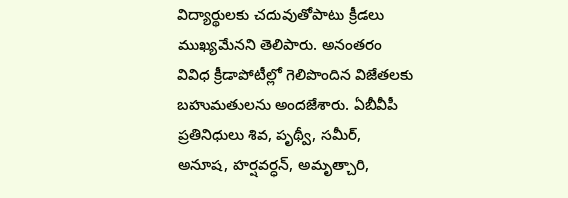విద్యార్థులకు చదువుతోపాటు క్రీడలు ముఖ్యమేనని తెలిపారు. అనంతరం వివిధ క్రీడాపోటీల్లో గెలిపొందిన విజేతలకు బహుమతులను అందజేశారు. ఏబీవీపీ ప్రతినిధులు శివ, పృథ్వీ, సమీర్, అనూష, హర్షవర్ధన్, అమృత్చారి,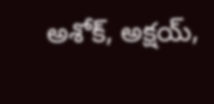అశోక్, అక్షయ్,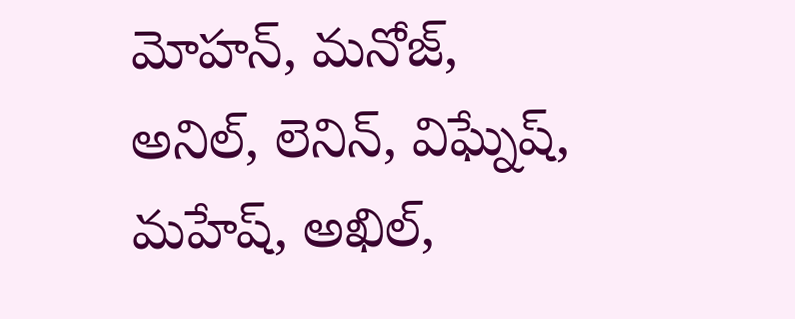మోహన్, మనోజ్, అనిల్, లెనిన్, విఘ్నేష్, మహేష్, అఖిల్,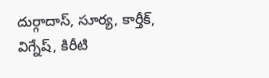దుర్గాదాస్, సూర్య, కార్తీక్, విగ్నేష్, కిరీటి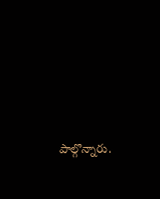పాల్గొన్నారు.